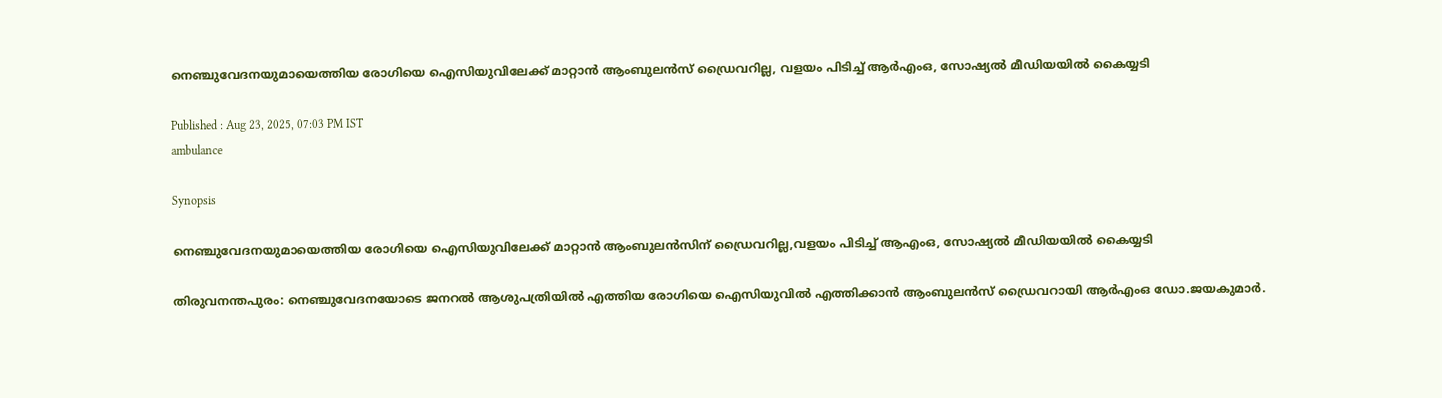നെഞ്ചുവേദനയുമായെത്തിയ രോഗിയെ ഐസിയുവിലേക്ക് മാറ്റാൻ ആംബുലൻസ് ഡ്രൈവറില്ല, വളയം പിടിച്ച് ആർഎംഒ, സോഷ്യൽ മീഡിയയിൽ കൈയ്യടി

Published : Aug 23, 2025, 07:03 PM IST
ambulance

Synopsis

നെഞ്ചുവേദനയുമായെത്തിയ രോഗിയെ ഐസിയുവിലേക്ക് മാറ്റാൻ ആംബുലൻസിന് ഡ്രൈവറില്ല,വളയം പിടിച്ച് ആഎംഒ, സോഷ്യൽ മീഡിയയിൽ കൈയ്യടി

തിരുവനന്തപുരം: നെഞ്ചുവേദനയോടെ ജനറൽ ആശുപത്രിയിൽ എത്തിയ രോഗിയെ ഐസിയുവിൽ എത്തിക്കാൻ ആംബുലൻസ് ഡ്രൈവറായി ആർഎംഒ ഡോ.ജയകുമാർ.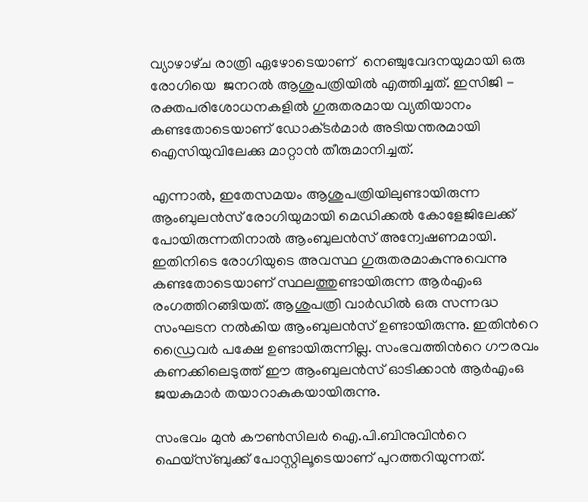വ്യാഴാഴ്‌ച രാത്രി ഏഴോടെയാണ്  നെഞ്ചുവേദനയുമായി ഒരു രോഗിയെ  ജനറൽ ആശുപത്രിയിൽ എത്തിച്ചത്. ഇസിജി - രക്തപരിശോധനകളിൽ ഗുരുതരമായ വ്യതിയാനം കണ്ടതോടെയാണ് ഡോക്‌ടർമാർ അടിയന്തരമായി ഐസിയുവിലേക്കു മാറ്റാൻ തീരുമാനിച്ചത്.

എന്നാൽ, ഇതേസമയം ആശുപത്രിയിലുണ്ടായിരുന്ന ആംബുലൻസ് രോഗിയുമായി മെഡിക്കൽ കോളേജിലേക്ക് പോയിരുന്നതിനാൽ ആംബുലൻസ് അന്വേഷണമായി. ഇതിനിടെ രോഗിയുടെ അവസ്ഥ ഗുരുതരമാകുന്നുവെന്നു കണ്ടതോടെയാണ് സ്ഥലത്തുണ്ടായിരുന്ന ആർഎംഒ രംഗത്തിറങ്ങിയത്. ആശുപത്രി വാർഡിൽ ഒരു സന്നദ്ധ സംഘടന നൽകിയ ആംബുലൻസ് ഉണ്ടായിരുന്നു. ഇതിന്‍റെ ഡ്രൈവർ പക്ഷേ ഉണ്ടായിരുന്നില്ല. സംഭവത്തിന്‍റെ ഗൗരവം കണക്കിലെടുത്ത് ഈ ആംബുലൻസ് ഓടിക്കാൻ ആർഎംഒ ജയകുമാർ തയാറാകുകയായിരുന്നു.

സംഭവം മുൻ കൗൺസിലർ ഐ.പി.ബിനുവിന്‍റെ ഫെയ്‌സ്ബുക്ക് പോസ്റ്റിലൂടെയാണ് പുറത്തറിയുന്നത്.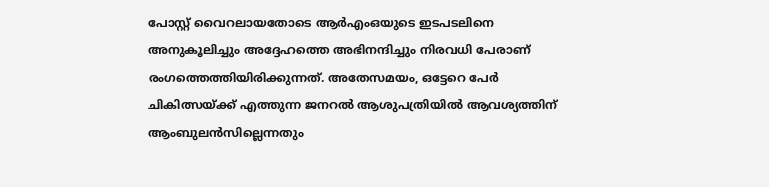പോസ്റ്റ് വൈറലായതോടെ ആർഎംഒയുടെ ഇടപടലിനെ അനുകൂലിച്ചും അദ്ദേഹത്തെ അഭിനന്ദിച്ചും നിരവധി പേരാണ് രംഗത്തെത്തിയിരിക്കുന്നത്. അതേസമയം, ഒട്ടേറെ പേർ ചികിത്സയ്ക്ക് എത്തുന്ന ജനറൽ ആശുപത്രിയിൽ ആവശ്യത്തിന് ആംബുലൻസില്ലെന്നതും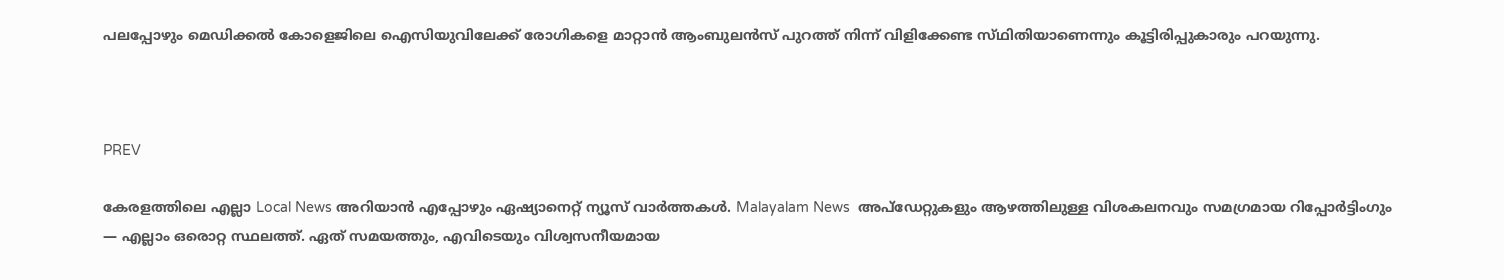പലപ്പോഴും മെഡിക്കൽ കോളെജിലെ ഐസിയുവിലേക്ക് രോഗികളെ മാറ്റാൻ ആംബുലൻസ് പുറത്ത് നിന്ന് വിളിക്കേണ്ട സ്‌ഥിതിയാണെന്നും കൂട്ടിരിപ്പുകാരും പറയുന്നു.



PREV

കേരളത്തിലെ എല്ലാ Local News അറിയാൻ എപ്പോഴും ഏഷ്യാനെറ്റ് ന്യൂസ് വാർത്തകൾ. Malayalam News  അപ്‌ഡേറ്റുകളും ആഴത്തിലുള്ള വിശകലനവും സമഗ്രമായ റിപ്പോർട്ടിംഗും — എല്ലാം ഒരൊറ്റ സ്ഥലത്ത്. ഏത് സമയത്തും, എവിടെയും വിശ്വസനീയമായ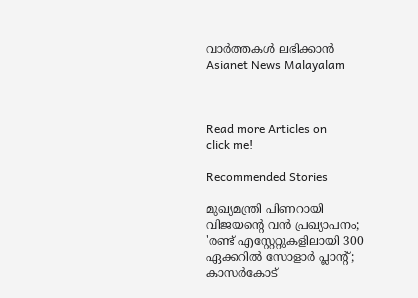വാർത്തകൾ ലഭിക്കാൻ Asianet News Malayalam



Read more Articles on
click me!

Recommended Stories

മുഖ്യമന്ത്രി പിണറായി വിജയന്‍റെ വൻ പ്രഖ്യാപനം; 'രണ്ട് എസ്റ്റേറ്റുകളിലായി 300 ഏക്കറില്‍ സോളാര്‍ പ്ലാന്‍റ്; കാസര്‍കോട്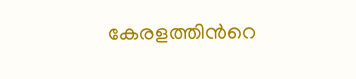കേരളത്തിന്‍റെ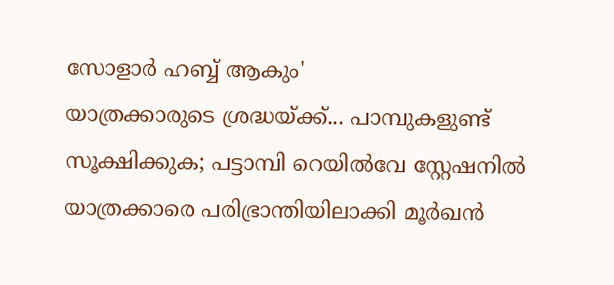സോളാര്‍ ഹബ്ബ് ആകും'
യാത്രക്കാരുടെ ശ്രദ്ധയ്ക്ക്... പാമ്പുകളുണ്ട് സൂക്ഷിക്കുക; പട്ടാമ്പി റെയിൽവേ സ്റ്റേഷനിൽ യാത്രക്കാരെ പരിഭ്രാന്തിയിലാക്കി മൂർഖൻ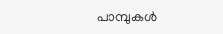പാമ്പുകൾ